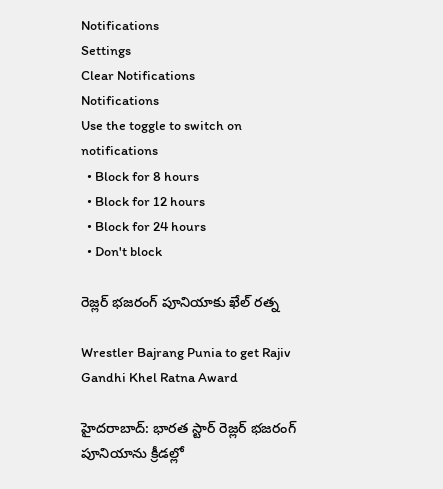Notifications
Settings
Clear Notifications
Notifications
Use the toggle to switch on notifications
  • Block for 8 hours
  • Block for 12 hours
  • Block for 24 hours
  • Don't block

రెజ్లర్ భ‌జ‌రంగ్ పూనియాకు ఖేల్ ర‌త్న‌

Wrestler Bajrang Punia to get Rajiv Gandhi Khel Ratna Award

హైద‌రాబాద్‌: భారత స్టార్ రెజ్ల‌ర్ భ‌జ‌రంగ్ పూనియాను క్రీడల్లో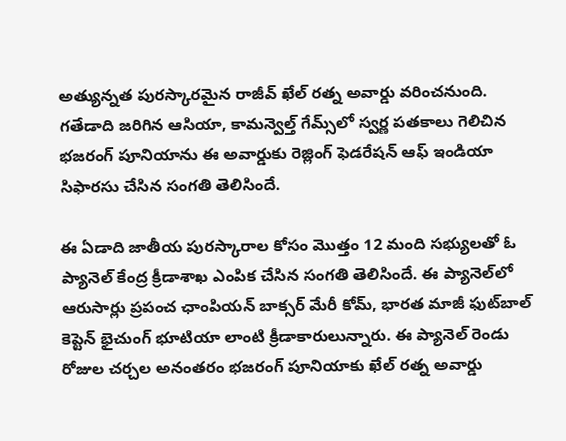అత్యున్నత పురస్కారమైన రాజీవ్ ఖేల్ ర‌త్న అవార్డు వరించనుంది. గతేడాది జరిగిన ఆసియా, కామ‌న్వెల్త్ గేమ్స్‌లో స్వ‌ర్ణ ప‌త‌కాలు గెలిచిన భ‌జ‌రంగ్‌ పూనియాను ఈ అవార్డుకు రెజ్లింగ్ ఫెడరేషన్ ఆఫ్ ఇండియా సిఫారసు చేసిన సంగతి తెలిసిందే.

ఈ ఏడాది జాతీయ పురస్కారాల కోసం మొత్తం 12 మంది స‌భ్యులతో ఓ ప్యానెల్‌ కేంద్ర క్రీడాశాఖ ఎంపిక చేసిన సంగతి తెలిసిందే. ఈ ప్యానెల్‌లో ఆరుసార్లు ప్రపంచ ఛాంపియన్ బాక్సర్ మేరీ కోమ్, భారత మాజీ ఫుట్‌బాల్ కెప్టెన్ భైచుంగ్ భూటియా లాంటి క్రీడాకారులున్నారు. ఈ ప్యానెల్ రెండు రోజుల చ‌ర్చ‌ల అనంత‌రం భజరంగ్ పూనియాకు ఖేల్ రత్న అవార్డు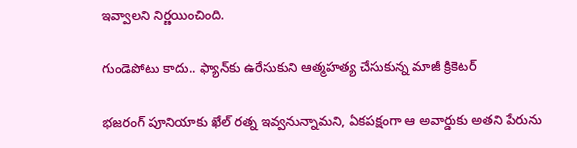ఇవ్వాలని నిర్ణయించింది.

గుండెపోటు కాదు.. ఫ్యాన్‌కు ఉరేసుకుని ఆత్మహత్య చేసుకున్న మాజీ క్రికెటర్

భ‌జ‌రంగ్ పూనియాకు ఖేల్ ర‌త్న ఇవ్వ‌నున్నామ‌ని, ఏక‌ప‌క్షంగా ఆ అవార్డుకు అత‌ని పేరును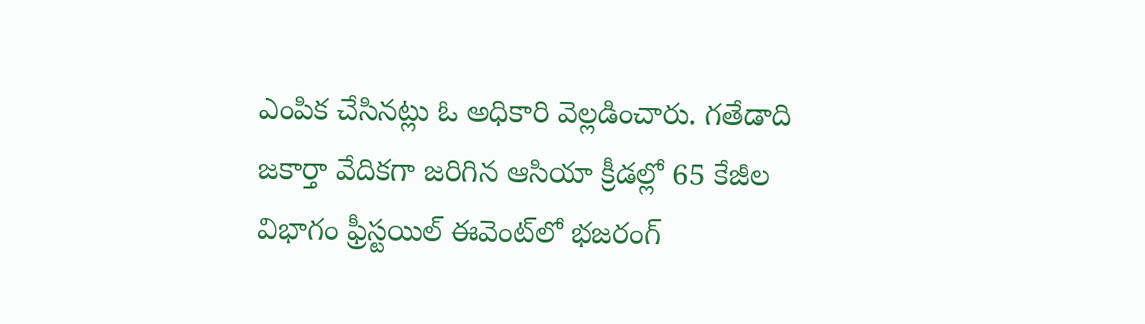ఎంపిక చేసిన‌ట్లు ఓ అధికారి వెల్ల‌డించారు. గ‌తేడాది జ‌కార్తా వేదికగా జ‌రిగిన ఆసియా క్రీడ‌ల్లో 65 కేజీల విభాగం ఫ్రీస్ట‌యిల్ ఈవెంట్‌లో భ‌జ‌రంగ్‌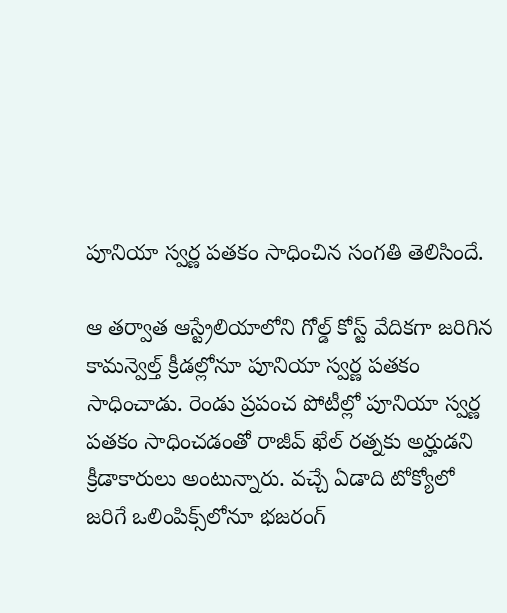పూనియా స్వ‌ర్ణ ప‌త‌కం సాధించిన సంగతి తెలిసిందే.

ఆ తర్వాత ఆస్ట్రేలియాలోని గోల్డ్ కోస్ట్‌ వేదికగా జ‌రిగిన కామన్వెల్త్ క్రీడ‌ల్లోనూ పూనియా స్వర్ణ పతకం సాధించాడు. రెండు ప్ర‌పంచ పోటీల్లో పూనియా స్వర్ణ పతకం సాధించడంతో రాజీవ్ ఖేల్ రత్నకు అర్హుడని క్రీడాకారులు అంటున్నారు. వ‌చ్చే ఏడాది టోక్యోలో జ‌రిగే ఒలింపిక్స్‌లోనూ భ‌జ‌రంగ్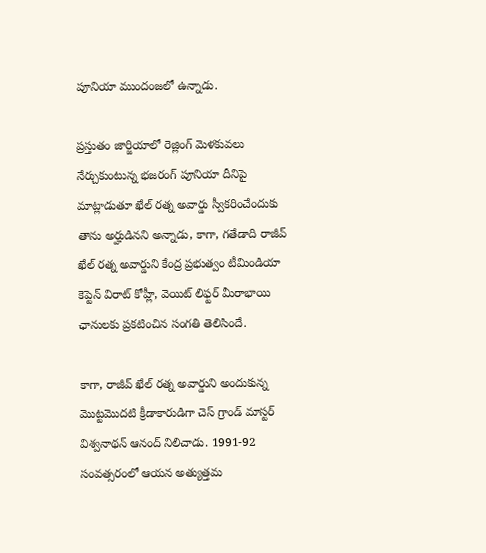పూనియా ముందంజలో ఉన్నాడు.

ప్ర‌స్తుతం జార్జియాలో రెజ్లింగ్ మెళకువలు నేర్చుకుంటున్న భజరంగ్ పూనియా దీనిపై మాట్లాడుతూ ఖేల్ ర‌త్న అవార్డు స్వీక‌రించేందుకు తాను అర్హుడిన‌ని అన్నాడు, కాగా, గతేడాది రాజీవ్ ఖేల్ రత్న అవార్డుని కేంద్ర ప్రభుత్వం టీమిండియా కెప్టెన్ విరాట్ కోహ్లీ, వెయిట్ లిఫ్టర్ మీరాభాయి ఛానులకు ప్రకటించిన సంగతి తెలిసిందే.

కాగా, రాజీవ్ ఖేల్ రత్న అవార్డుని అందుకున్న మొట్టమొదటి క్రీడాకారుడిగా చెస్ గ్రాండ్ మాస్టర్ విశ్వనాథన్ ఆనంద్ నిలిచాడు. 1991-92 సంవత్సరంలో ఆయన అత్యుత్తమ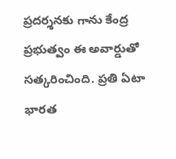ప్రదర్శనకు గాను కేంద్ర ప్రభుత్వం ఈ అవార్డుతో సత్కరించింది. ప్రతి ఏటా భారత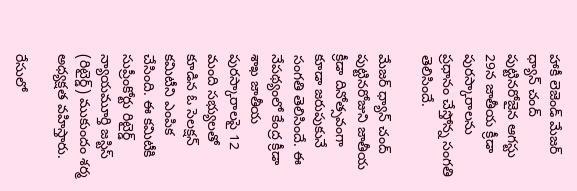హాకీ లెజెండ్ మేజర్ ధ్యాన్ చంద్ పుట్టినరోజైన ఆగస్టు 29న జాతీయ క్రీడా పురస్కారాలను ప్రధానం చేస్తోన్న సంగతి తెలిసిందే.

మేజర్ ధ్యాన్ చంద్ పుట్టినరోజుని జాతీయ క్రీడా దినోత్సవంగా కూడా జరుపుకునే సంగతి తెలిసిందే. ఈ నేపథ్యంలో కేంద్ర క్రీడా శాఖ జాతీయ పురస్కారాలపై 12 మంది సభ్యులతో కూడిన ఓ సెలక్షన్ కమిటీని ఎంపిక చేసింది. ఈ కమిటీకి సుప్రీంకోర్టు రిటైర్డ్ న్యాయమూర్తి జస్టిస్ (రిటైర్డ్) ముకుందం శర్మ అధ్యక్షత వహిస్తారు.

రేసులో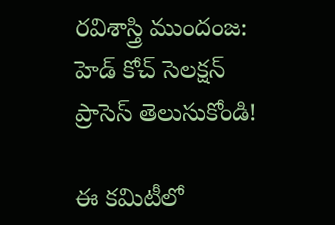రవిశాస్త్రి ముందంజ: హెడ్ కోచ్ సెలక్షన్ ప్రాసెస్ తెలుసుకోండి!

ఈ కమిటీలో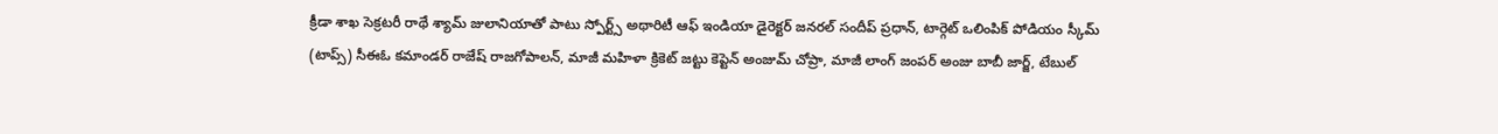క్రీడా శాఖ సెక్రటరీ రాథే శ్యామ్ జులానియాతో పాటు స్పోర్ట్స్ అథారిటీ ఆఫ్ ఇండియా డైరెక్టర్ జనరల్ సందీప్ ప్రధాన్, టార్గెట్ ఒలింపిక్ పోడియం స్కీమ్ (టాప్స్) సీఈఓ కమాండర్ రాజేష్ రాజగోపాలన్, మాజీ మహిళా క్రికెట్ జట్టు కెప్టెన్ అంజుమ్ చోప్రా, మాజీ లాంగ్ జంపర్ అంజు బాబీ జార్జ్, టేబుల్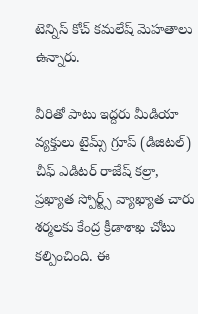టెన్నిస్ కోచ్ కమలేష్ మెహతాలు ఉన్నారు.

వీరితో పాటు ఇద్దరు మీడియా వ్యక్తులు టైమ్స్ గ్రూప్ (డిజిటల్) చీఫ్ ఎడిటర్ రాజేష్ కల్రా, ప్రఖ్యాత స్పోర్ట్స్ వ్యాఖ్యాత చారు శర్మలకు కేంద్ర క్రీడాశాఖ చోటు కల్పించింది. ఈ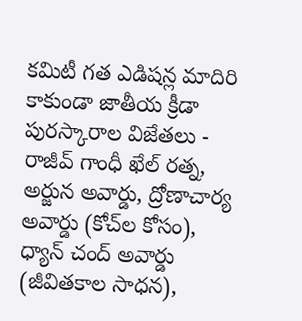కమిటీ గత ఎడిషన్ల మాదిరి కాకుండా జాతీయ క్రీడా పురస్కారాల విజేతలు - రాజీవ్ గాంధీ ఖేల్ రత్న, అర్జున అవార్డు, ద్రోణాచార్య అవార్డు (కోచ్‌ల కోసం), ధ్యాన్ చంద్ అవార్డు (జీవితకాల సాధన),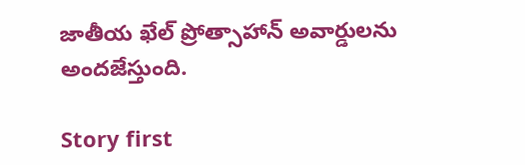జాతీయ ఖేల్ ప్రోత్సాహాన్ అవార్డులను అందజేస్తుంది.

Story first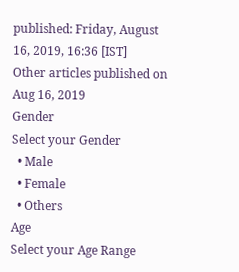published: Friday, August 16, 2019, 16:36 [IST]
Other articles published on Aug 16, 2019
Gender
Select your Gender
  • Male
  • Female
  • Others
Age
Select your Age Range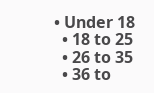• Under 18
  • 18 to 25
  • 26 to 35
  • 36 to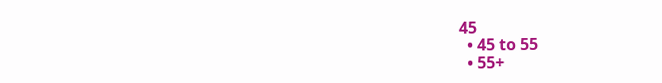45
  • 45 to 55
  • 55+